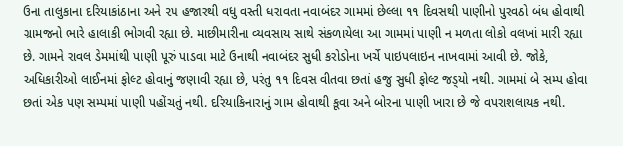ઉના તાલુકાના દરિયાકાંઠાના અને ૨૫ હજારથી વધુ વસ્તી ધરાવતા નવાબંદર ગામમાં છેલ્લા ૧૧ દિવસથી પાણીનો પુરવઠો બંધ હોવાથી ગ્રામજનો ભારે હાલાકી ભોગવી રહ્યા છે. માછીમારીના વ્યવસાય સાથે સંકળાયેલા આ ગામમાં પાણી ન મળતા લોકો વલખાં મારી રહ્યા છે. ગામને રાવલ ડેમમાંથી પાણી પૂરું પાડવા માટે ઉનાથી નવાબંદર સુધી કરોડોના ખર્ચે પાઇપલાઇન નાખવામાં આવી છે. જોકે, અધિકારીઓ લાઈનમાં ફોલ્ટ હોવાનું જણાવી રહ્યા છે, પરંતુ ૧૧ દિવસ વીતવા છતાં હજુ સુધી ફોલ્ટ જડ્‌યો નથી. ગામમાં બે સમ્પ હોવા છતાં એક પણ સમ્પમાં પાણી પહોંચતું નથી. દરિયાકિનારાનું ગામ હોવાથી કૂવા અને બોરના પાણી ખારા છે જે વપરાશલાયક નથી.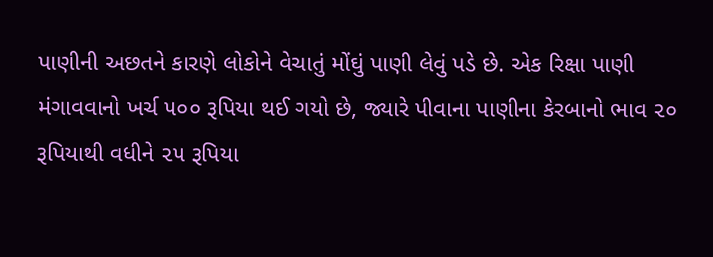પાણીની અછતને કારણે લોકોને વેચાતું મોંઘું પાણી લેવું પડે છે. એક રિક્ષા પાણી મંગાવવાનો ખર્ચ ૫૦૦ રૂપિયા થઈ ગયો છે, જ્યારે પીવાના પાણીના કેરબાનો ભાવ ૨૦ રૂપિયાથી વધીને ૨૫ રૂપિયા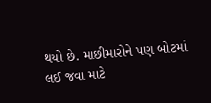થયો છે. માછીમારોને પણ બોટમાં લઈ જવા માટે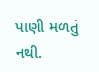પાણી મળતું નથી.